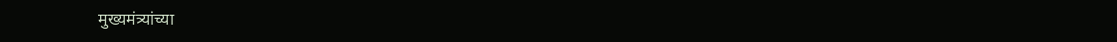मुख्यमंत्र्यांच्या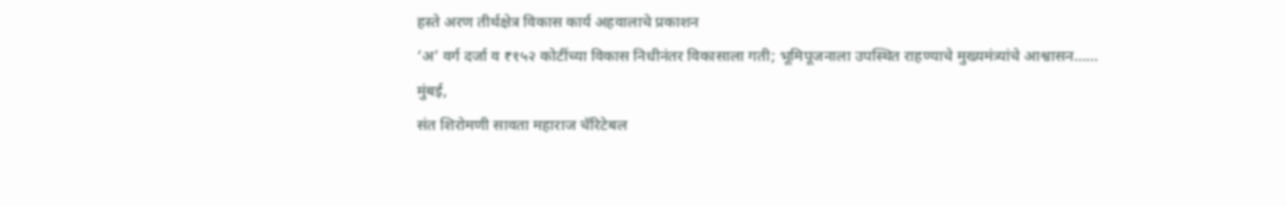हस्ते अरण तीर्थक्षेत्र विकास कार्य अहवालाचे प्रकाशन
‘अ’ वर्ग दर्जा व ₹१५२ कोटींच्या विकास निधीनंतर विकासाला गती; भूमिपूजनाला उपस्थित राहण्याचे मुख्यमंत्र्यांचे आश्वासन……
मुंबई,
संत शिरोमणी सावता महाराज चॅरिटेबल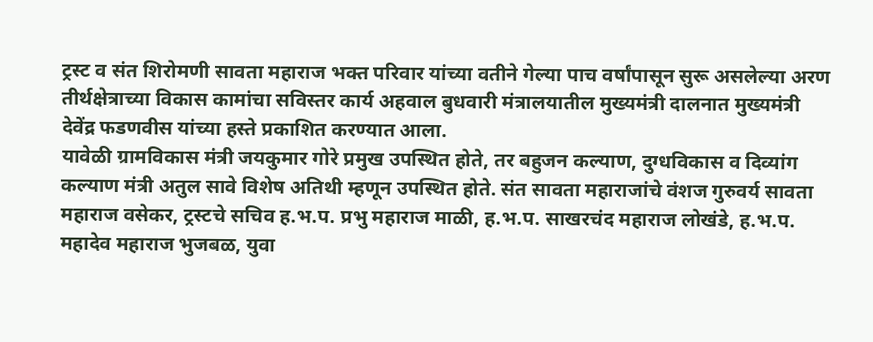ट्रस्ट व संत शिरोमणी सावता महाराज भक्त परिवार यांच्या वतीने गेल्या पाच वर्षांपासून सुरू असलेल्या अरण तीर्थक्षेत्राच्या विकास कामांचा सविस्तर कार्य अहवाल बुधवारी मंत्रालयातील मुख्यमंत्री दालनात मुख्यमंत्री देवेंद्र फडणवीस यांच्या हस्ते प्रकाशित करण्यात आला.
यावेळी ग्रामविकास मंत्री जयकुमार गोरे प्रमुख उपस्थित होते, तर बहुजन कल्याण, दुग्धविकास व दिव्यांग कल्याण मंत्री अतुल सावे विशेष अतिथी म्हणून उपस्थित होते. संत सावता महाराजांचे वंशज गुरुवर्य सावता महाराज वसेकर, ट्रस्टचे सचिव ह.भ.प. प्रभु महाराज माळी, ह.भ.प. साखरचंद महाराज लोखंडे, ह.भ.प. महादेव महाराज भुजबळ, युवा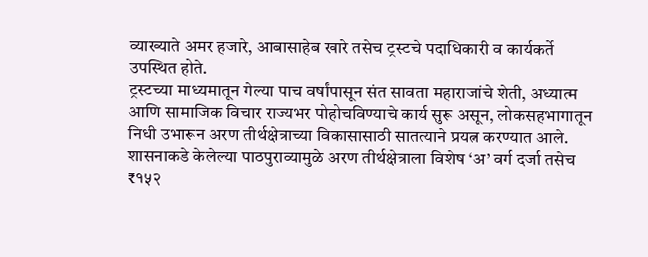व्याख्याते अमर हजारे, आबासाहेब खारे तसेच ट्रस्टचे पदाधिकारी व कार्यकर्ते उपस्थित होते.
ट्रस्टच्या माध्यमातून गेल्या पाच वर्षांपासून संत सावता महाराजांचे शेती, अध्यात्म आणि सामाजिक विचार राज्यभर पोहोचविण्याचे कार्य सुरू असून, लोकसहभागातून निधी उभारून अरण तीर्थक्षेत्राच्या विकासासाठी सातत्याने प्रयत्न करण्यात आले. शासनाकडे केलेल्या पाठपुराव्यामुळे अरण तीर्थक्षेत्राला विशेष ‘अ’ वर्ग दर्जा तसेच ₹१५२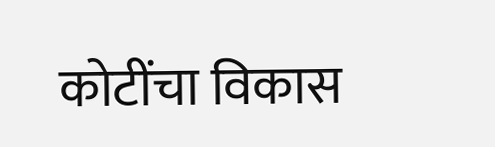कोटींचा विकास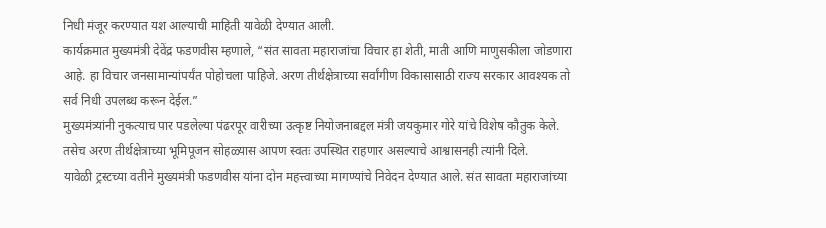निधी मंजूर करण्यात यश आल्याची माहिती यावेळी देण्यात आली.
कार्यक्रमात मुख्यमंत्री देवेंद्र फडणवीस म्हणाले, “संत सावता महाराजांचा विचार हा शेती, माती आणि माणुसकीला जोडणारा आहे. हा विचार जनसामान्यांपर्यंत पोहोचला पाहिजे. अरण तीर्थक्षेत्राच्या सर्वांगीण विकासासाठी राज्य सरकार आवश्यक तो सर्व निधी उपलब्ध करून देईल.”
मुख्यमंत्र्यांनी नुकत्याच पार पडलेल्या पंढरपूर वारीच्या उत्कृष्ट नियोजनाबद्दल मंत्री जयकुमार गोरे यांचे विशेष कौतुक केले. तसेच अरण तीर्थक्षेत्राच्या भूमिपूजन सोहळ्यास आपण स्वतः उपस्थित राहणार असल्याचे आश्वासनही त्यांनी दिले.
यावेळी ट्रस्टच्या वतीने मुख्यमंत्री फडणवीस यांना दोन महत्त्वाच्या मागण्यांचे निवेदन देण्यात आले. संत सावता महाराजांच्या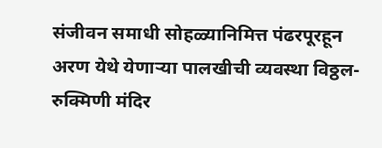संजीवन समाधी सोहळ्यानिमित्त पंढरपूरहून अरण येथे येणाऱ्या पालखीची व्यवस्था विठ्ठल-रुक्मिणी मंदिर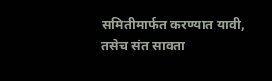समितीमार्फत करण्यात यावी, तसेच संत सावता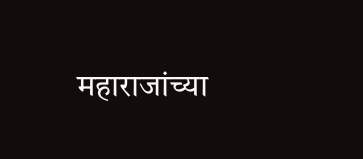महाराजांच्या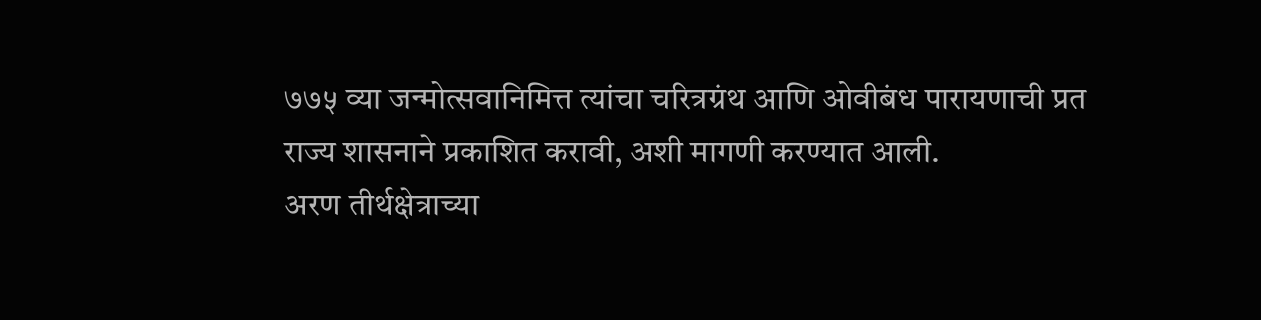७७५ व्या जन्मोत्सवानिमित्त त्यांचा चरित्रग्रंथ आणि ओवीबंध पारायणाची प्रत राज्य शासनाने प्रकाशित करावी, अशी मागणी करण्यात आली.
अरण तीर्थक्षेत्राच्या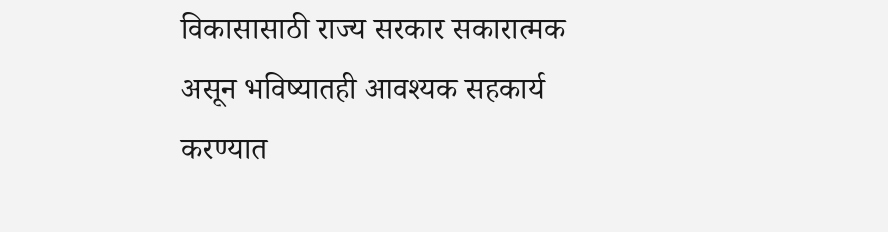विकासासाठी राज्य सरकार सकारात्मक असून भविष्यातही आवश्यक सहकार्य करण्यात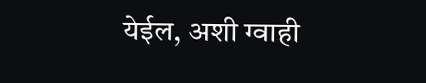येईल, अशी ग्वाही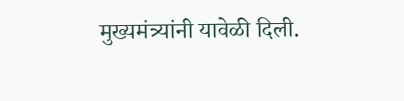मुख्यमंत्र्यांनी यावेळी दिली.